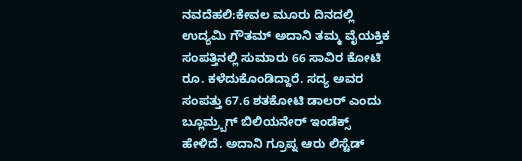ನವದೆಹಲಿ:ಕೇವಲ ಮೂರು ದಿನದಲ್ಲಿ ಉದ್ಯಮಿ ಗೌತಮ್ ಅದಾನಿ ತಮ್ಮ ವೈಯಕ್ತಿಕ ಸಂಪತ್ತಿನಲ್ಲಿ ಸುಮಾರು 66 ಸಾವಿರ ಕೋಟಿ ರೂ. ಕಳೆದುಕೊಂಡಿದ್ದಾರೆ. ಸದ್ಯ ಅವರ ಸಂಪತ್ತು 67.6 ಶತಕೋಟಿ ಡಾಲರ್ ಎಂದು ಬ್ಲೂಮ್ರ್ಬಗ್ ಬಿಲಿಯನೇರ್ ಇಂಡೆಕ್ಸ್ ಹೇಳಿದೆ. ಅದಾನಿ ಗ್ರೂಪ್ನ ಆರು ಲಿಸ್ಟೆಡ್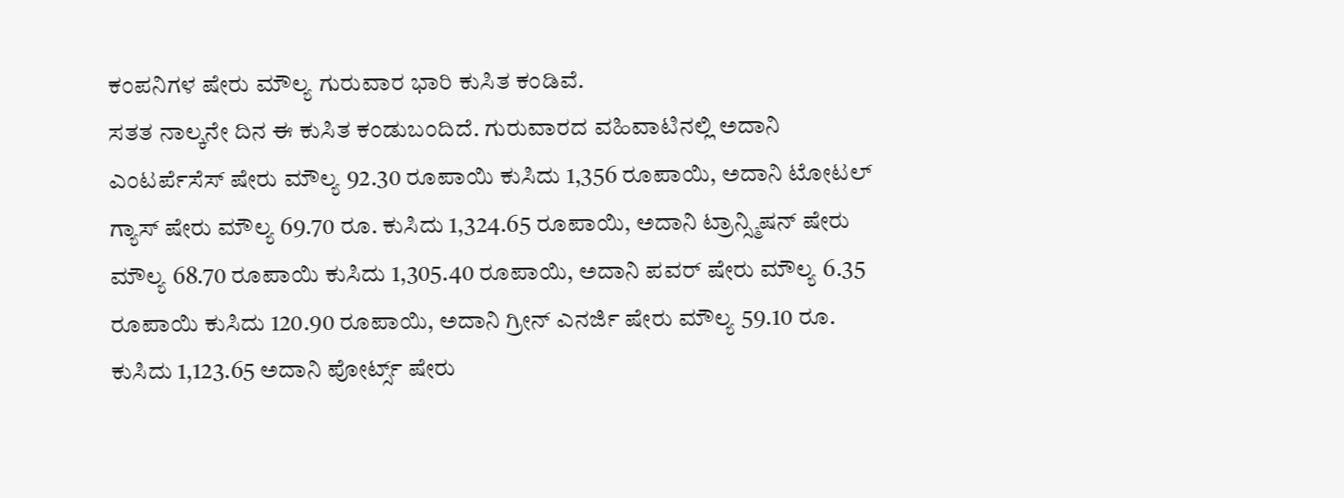ಕಂಪನಿಗಳ ಷೇರು ಮೌಲ್ಯ ಗುರುವಾರ ಭಾರಿ ಕುಸಿತ ಕಂಡಿವೆ.
ಸತತ ನಾಲ್ಕನೇ ದಿನ ಈ ಕುಸಿತ ಕಂಡುಬಂದಿದೆ. ಗುರುವಾರದ ವಹಿವಾಟಿನಲ್ಲಿ ಅದಾನಿ ಎಂಟರ್ಪೆಸೆಸ್ ಷೇರು ಮೌಲ್ಯ 92.30 ರೂಪಾಯಿ ಕುಸಿದು 1,356 ರೂಪಾಯಿ, ಅದಾನಿ ಟೋಟಲ್ ಗ್ಯಾಸ್ ಷೇರು ಮೌಲ್ಯ 69.70 ರೂ. ಕುಸಿದು 1,324.65 ರೂಪಾಯಿ, ಅದಾನಿ ಟ್ರಾನ್ಸ್ಮಿಷನ್ ಷೇರು ಮೌಲ್ಯ 68.70 ರೂಪಾಯಿ ಕುಸಿದು 1,305.40 ರೂಪಾಯಿ, ಅದಾನಿ ಪವರ್ ಷೇರು ಮೌಲ್ಯ 6.35 ರೂಪಾಯಿ ಕುಸಿದು 120.90 ರೂಪಾಯಿ, ಅದಾನಿ ಗ್ರೀನ್ ಎನರ್ಜಿ ಷೇರು ಮೌಲ್ಯ 59.10 ರೂ. ಕುಸಿದು 1,123.65 ಅದಾನಿ ಪೋರ್ಟ್ಸ್ ಷೇರು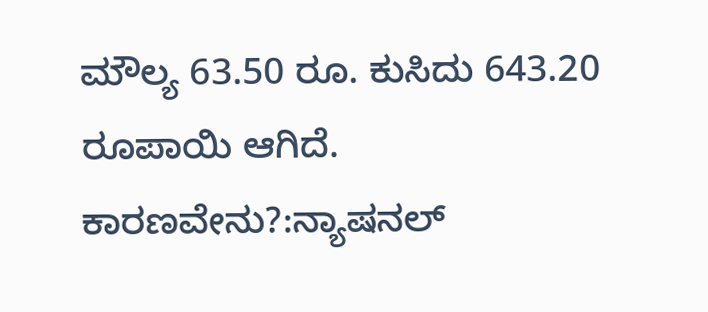ಮೌಲ್ಯ 63.50 ರೂ. ಕುಸಿದು 643.20 ರೂಪಾಯಿ ಆಗಿದೆ.
ಕಾರಣವೇನು?:ನ್ಯಾಷನಲ್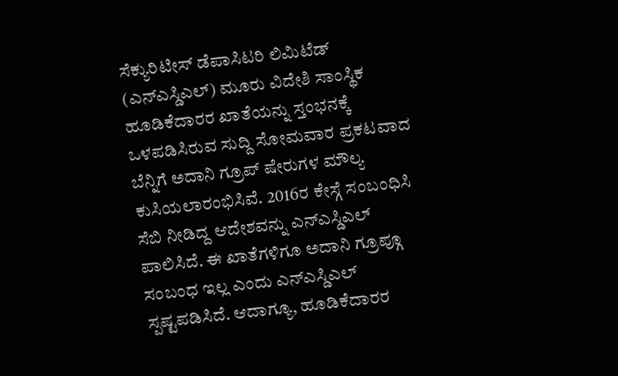ಸೆಕ್ಯುರಿಟೀಸ್ ಡೆಪಾಸಿಟರಿ ಲಿಮಿಟೆಡ್ (ಎನ್ಎಸ್ಡಿಎಲ್) ಮೂರು ವಿದೇಶಿ ಸಾಂಸ್ಥಿಕ ಹೂಡಿಕೆದಾರರ ಖಾತೆಯನ್ನು ಸ್ತಂಭನಕ್ಕೆ ಒಳಪಡಿಸಿರುವ ಸುದ್ದಿ ಸೋಮವಾರ ಪ್ರಕಟವಾದ ಬೆನ್ನಿಗೆ ಅದಾನಿ ಗ್ರೂಪ್ ಷೇರುಗಳ ಮೌಲ್ಯ ಕುಸಿಯಲಾರಂಭಿಸಿವೆ. 2016ರ ಕೇಸ್ಗೆ ಸಂಬಂಧಿಸಿ ಸೆಬಿ ನೀಡಿದ್ದ ಆದೇಶವನ್ನು ಎನ್ಎಸ್ಡಿಎಲ್ ಪಾಲಿಸಿದೆ. ಈ ಖಾತೆಗಳಿಗೂ ಅದಾನಿ ಗ್ರೂಪ್ಗೂ ಸಂಬಂಧ ಇಲ್ಲ ಎಂದು ಎನ್ಎಸ್ಡಿಎಲ್ ಸ್ಪಷ್ಟಪಡಿಸಿದೆ. ಆದಾಗ್ಯೂ, ಹೂಡಿಕೆದಾರರ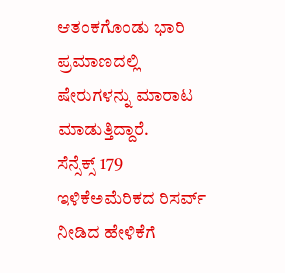ಆತಂಕಗೊಂಡು ಭಾರಿ ಪ್ರಮಾಣದಲ್ಲಿ ಷೇರುಗಳನ್ನು ಮಾರಾಟ ಮಾಡುತ್ತಿದ್ದಾರೆ.
ಸೆನ್ಸೆಕ್ಸ್ 179 ಇಳಿಕೆಅಮೆರಿಕದ ರಿಸರ್ವ್ ನೀಡಿದ ಹೇಳಿಕೆಗೆ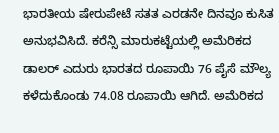ಭಾರತೀಯ ಷೇರುಪೇಟೆ ಸತತ ಎರಡನೇ ದಿನವೂ ಕುಸಿತ ಅನುಭವಿಸಿದೆ. ಕರೆನ್ಸಿ ಮಾರುಕಟ್ಟೆಯಲ್ಲಿ ಅಮೆರಿಕದ ಡಾಲರ್ ಎದುರು ಭಾರತದ ರೂಪಾಯಿ 76 ಪೈಸೆ ಮೌಲ್ಯ ಕಳೆದುಕೊಂಡು 74.08 ರೂಪಾಯಿ ಆಗಿದೆ. ಅಮೆರಿಕದ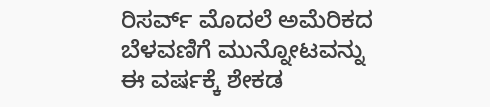ರಿಸರ್ವ್ ಮೊದಲೆ ಅಮೆರಿಕದ ಬೆಳವಣಿಗೆ ಮುನ್ನೋಟವನ್ನು ಈ ವರ್ಷಕ್ಕೆ ಶೇಕಡ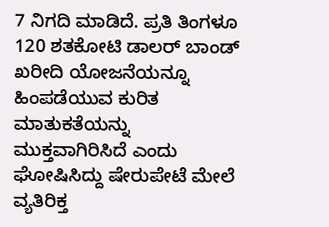7 ನಿಗದಿ ಮಾಡಿದೆ. ಪ್ರತಿ ತಿಂಗಳೂ 120 ಶತಕೋಟಿ ಡಾಲರ್ ಬಾಂಡ್ ಖರೀದಿ ಯೋಜನೆಯನ್ನೂ ಹಿಂಪಡೆಯುವ ಕುರಿತ ಮಾತುಕತೆಯನ್ನು ಮುಕ್ತವಾಗಿರಿಸಿದೆ ಎಂದು ಘೋಷಿಸಿದ್ದು ಷೇರುಪೇಟೆ ಮೇಲೆ ವ್ಯತಿರಿಕ್ತ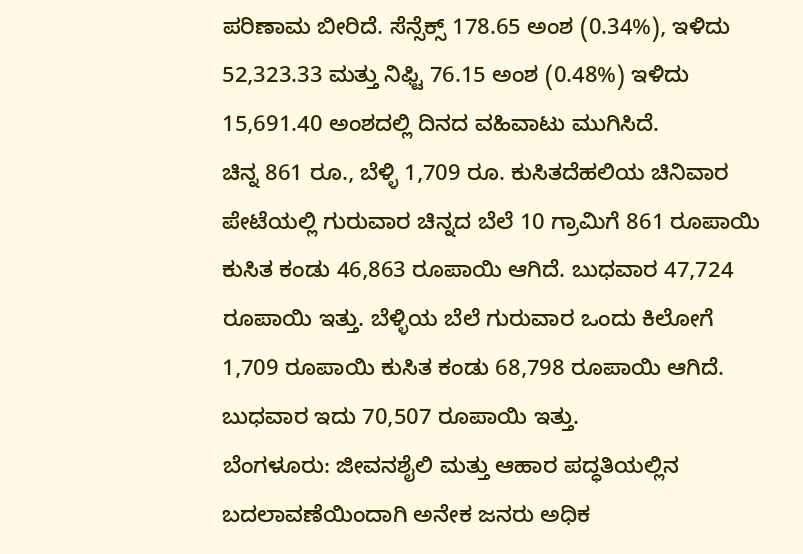ಪರಿಣಾಮ ಬೀರಿದೆ. ಸೆನ್ಸೆಕ್ಸ್ 178.65 ಅಂಶ (0.34%), ಇಳಿದು 52,323.33 ಮತ್ತು ನಿಫ್ಟಿ 76.15 ಅಂಶ (0.48%) ಇಳಿದು 15,691.40 ಅಂಶದಲ್ಲಿ ದಿನದ ವಹಿವಾಟು ಮುಗಿಸಿದೆ.
ಚಿನ್ನ 861 ರೂ., ಬೆಳ್ಳಿ 1,709 ರೂ. ಕುಸಿತದೆಹಲಿಯ ಚಿನಿವಾರ ಪೇಟೆಯಲ್ಲಿ ಗುರುವಾರ ಚಿನ್ನದ ಬೆಲೆ 10 ಗ್ರಾಮಿಗೆ 861 ರೂಪಾಯಿ ಕುಸಿತ ಕಂಡು 46,863 ರೂಪಾಯಿ ಆಗಿದೆ. ಬುಧವಾರ 47,724 ರೂಪಾಯಿ ಇತ್ತು. ಬೆಳ್ಳಿಯ ಬೆಲೆ ಗುರುವಾರ ಒಂದು ಕಿಲೋಗೆ 1,709 ರೂಪಾಯಿ ಕುಸಿತ ಕಂಡು 68,798 ರೂಪಾಯಿ ಆಗಿದೆ. ಬುಧವಾರ ಇದು 70,507 ರೂಪಾಯಿ ಇತ್ತು.
ಬೆಂಗಳೂರು: ಜೀವನಶೈಲಿ ಮತ್ತು ಆಹಾರ ಪದ್ಧತಿಯಲ್ಲಿನ ಬದಲಾವಣೆಯಿಂದಾಗಿ ಅನೇಕ ಜನರು ಅಧಿಕ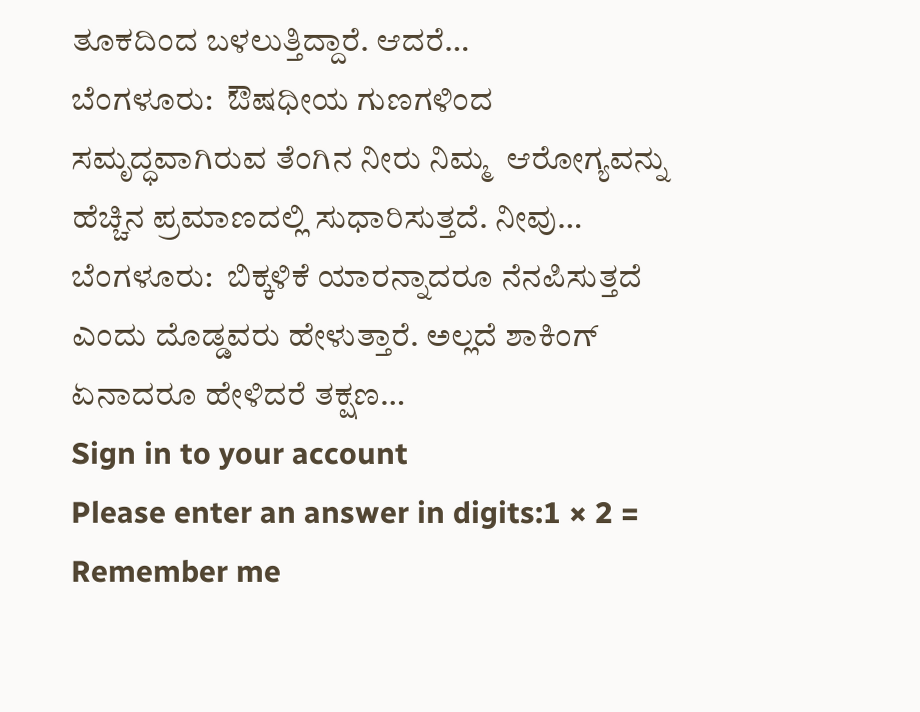ತೂಕದಿಂದ ಬಳಲುತ್ತಿದ್ದಾರೆ. ಆದರೆ…
ಬೆಂಗಳೂರು:  ಔಷಧೀಯ ಗುಣಗಳಿಂದ ಸಮೃದ್ಧವಾಗಿರುವ ತೆಂಗಿನ ನೀರು ನಿಮ್ಮ  ಆರೋಗ್ಯವನ್ನು ಹೆಚ್ಚಿನ ಪ್ರಮಾಣದಲ್ಲಿ ಸುಧಾರಿಸುತ್ತದೆ. ನೀವು…
ಬೆಂಗಳೂರು:  ಬಿಕ್ಕಳಿಕೆ ಯಾರನ್ನಾದರೂ ನೆನಪಿಸುತ್ತದೆ ಎಂದು ದೊಡ್ಡವರು ಹೇಳುತ್ತಾರೆ. ಅಲ್ಲದೆ ಶಾಕಿಂಗ್ ಏನಾದರೂ ಹೇಳಿದರೆ ತಕ್ಷಣ…
Sign in to your account
Please enter an answer in digits:1 × 2 =
Remember me